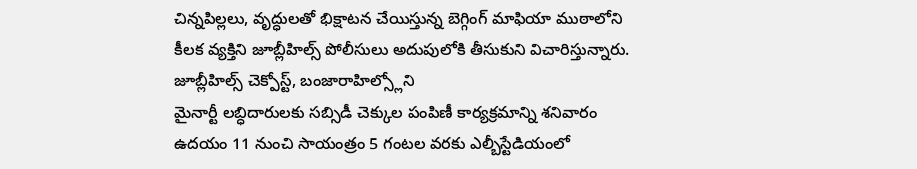చిన్నపిల్లలు, వృద్ధులతో భిక్షాటన చేయిస్తున్న బెగ్గింగ్ మాఫియా ముఠాలోని కీలక వ్యక్తిని జూబ్లీహిల్స్ పోలీసులు అదుపులోకి తీసుకుని విచారిస్తున్నారు. జూబ్లీహిల్స్ చెక్పోస్ట్, బంజారాహిల్స్లోని
మైనార్టీ లబ్ధిదారులకు సబ్సిడీ చెక్కుల పంపిణీ కార్యక్రమాన్ని శనివారం ఉదయం 11 నుంచి సాయంత్రం 5 గంటల వరకు ఎల్బీస్టేడియంలో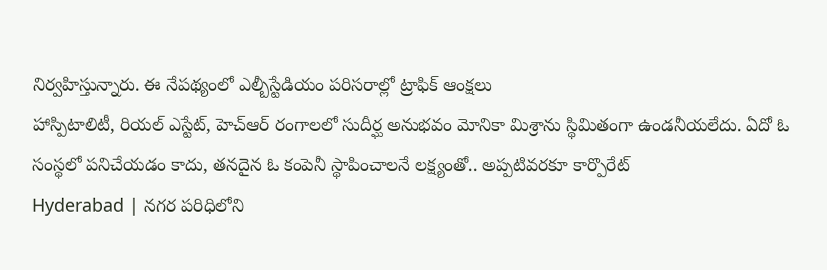నిర్వహిస్తున్నారు. ఈ నేపథ్యంలో ఎల్బీస్టేడియం పరిసరాల్లో ట్రాఫిక్ ఆంక్షలు
హాస్పిటాలిటీ, రియల్ ఎస్టేట్, హెచ్ఆర్ రంగాలలో సుదీర్ఘ అనుభవం మోనికా మిశ్రాను స్థిమితంగా ఉండనీయలేదు. ఏదో ఓ సంస్థలో పనిచేయడం కాదు, తనదైన ఓ కంపెనీ స్థాపించాలనే లక్ష్యంతో.. అప్పటివరకూ కార్పొరేట్
Hyderabad | నగర పరిధిలోని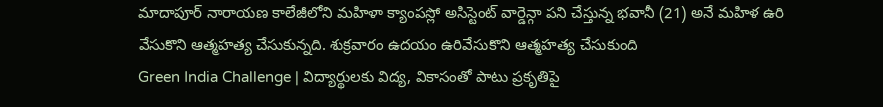మాదాపూర్ నారాయణ కాలేజీలోని మహిళా క్యాంపస్లో అసిస్టెంట్ వార్డెన్గా పని చేస్తున్న భవానీ (21) అనే మహిళ ఉరి వేసుకొని ఆత్మహత్య చేసుకున్నది. శుక్రవారం ఉదయం ఉరివేసుకొని ఆత్మహత్య చేసుకుంది
Green India Challenge | విద్యార్థులకు విద్య, వికాసంతో పాటు ప్రకృతిపై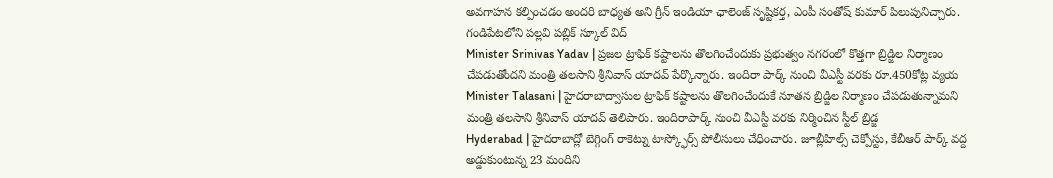అవగాహన కల్పించడం అందరి బాధ్యత అని గ్రీన్ ఇండియా ఛాలెంజ్ సృష్టికర్త, ఎంపీ సంతోష్ కుమార్ పిలుపునిచ్చారు. గండిపేటలోని పల్లవి పబ్లిక్ స్కూల్ విద్
Minister Srinivas Yadav | ప్రజల ట్రాఫిక్ కష్టాలను తొలగించేందుకు ప్రభుత్వం నగరంలో కొత్తగా బ్రిడ్జిల నిర్మాణం చేపడుతోందని మంత్రి తలసాని శ్రీనివాస్ యాదవ్ పేర్కొన్నారు. ఇందిరా పార్క్ నుంచి వీఎస్టీ వరకు రూ.450కోట్ల వ్యయ
Minister Talasani | హైదరాబాద్వాసుల ట్రాఫిక్ కష్టాలను తొలగించేందుకే నూతన బ్రిడ్జిల నిర్మాణం చేపడుతున్నామని మంత్రి తలసాని శ్రీనివాస్ యాదవ్ తెలిపారు. ఇందిరాపార్క్ నుంచి వీఎస్టీ వరకు నిర్మించిన స్టీల్ బ్రిడ్జ
Hyderabad | హైదరాబాద్లో బెగ్గింగ్ రాకెట్ను టాస్క్ఫోర్స్ పోలీసులు చేధించారు. జూబ్లీహిల్స్ చెక్పోస్టు, కేబీఆర్ పార్క్ వద్ద అడ్డుకుంటున్న 23 మందిని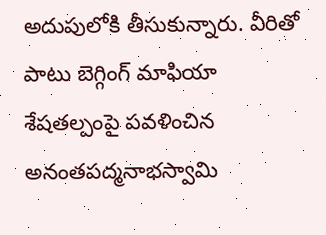అదుపులోకి తీసుకున్నారు. వీరితో పాటు బెగ్గింగ్ మాఫియా
శేషతల్పంపై పవళించిన అనంతపద్మనాభస్వామి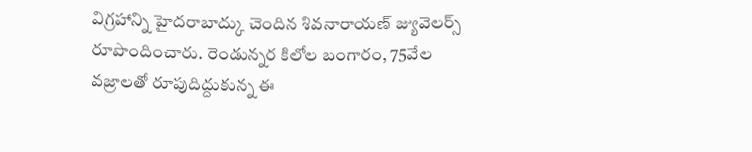విగ్రహాన్ని హైదరాబాద్కు చెందిన శివనారాయణ్ జ్యువెలర్స్ రూపొందించారు. రెండున్నర కిలోల బంగారం, 75వేల వజ్రాలతో రూపుదిద్దుకున్న ఈ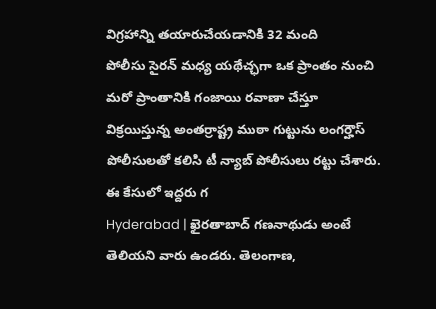విగ్రహాన్ని తయారుచేయడానికి 32 మంది
పోలీసు సైరన్ మధ్య యథేచ్ఛగా ఒక ప్రాంతం నుంచి మరో ప్రాంతానికి గంజాయి రవాణా చేస్తూ విక్రయిస్తున్న అంతర్రాష్ట్ర ముఠా గుట్టును లంగర్హౌస్ పోలీసులతో కలిసి టీ న్యాబ్ పోలీసులు రట్టు చేశారు. ఈ కేసులో ఇద్దరు గ
Hyderabad | ఖైరతాబాద్ గణనాథుడు అంటే తెలియని వారు ఉండరు. తెలంగాణ,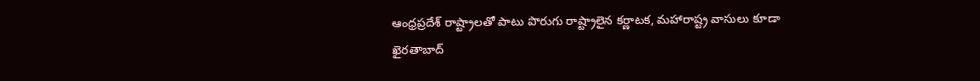ఆంధ్రప్రదేశ్ రాష్ట్రాలతో పాటు పొరుగు రాష్ట్రాలైన కర్ణాటక, మహారాష్ట్ర వాసులు కూడా ఖైరతాబాద్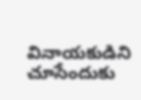వినాయకుడిని చూసేందుకు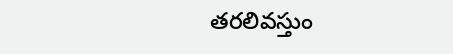తరలివస్తుం